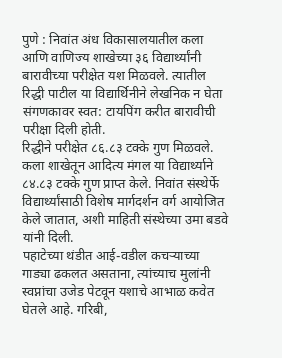पुणे : निवांत अंध विकासालयातील कला आणि वाणिज्य शाखेच्या ३६ विद्यार्थ्यांनी बारावीच्या परीक्षेत यश मिळवले. त्यातील रिद्धी पाटील या विद्यार्थिनीने लेखनिक न घेता संगणकावर स्वत: टायपिंग करीत बारावीची परीक्षा दिली होती.
रिद्धीने परीक्षेत ८६.८३ टक्के गुण मिळवले. कला शाखेतून आदित्य मंगल या विद्यार्थ्याने ८४.८३ टक्के गुण प्राप्त केले. निवांत संस्थेर्फे विद्यार्थ्यांसाठी विशेष मार्गदर्शन वर्ग आयोजित केले जातात, अशी माहिती संस्थेच्या उमा बडवे यांनी दिली.
पहाटेच्या थंडीत आई-वडील कचऱ्याच्या गाड्या ढकलत असताना, त्यांच्याच मुलांनी स्वप्नांचा उजेड पेटवून यशाचे आभाळ कवेत घेतले आहे. गरिबी,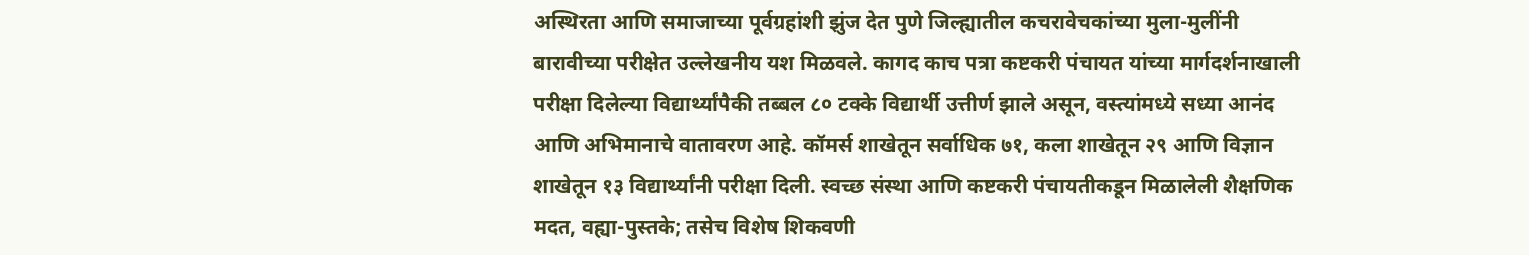अस्थिरता आणि समाजाच्या पूर्वग्रहांशी झुंज देत पुणे जिल्ह्यातील कचरावेचकांच्या मुला-मुलींनी बारावीच्या परीक्षेत उल्लेखनीय यश मिळवले. कागद काच पत्रा कष्टकरी पंचायत यांच्या मार्गदर्शनाखाली परीक्षा दिलेल्या विद्यार्थ्यांपैकी तब्बल ८० टक्के विद्यार्थी उत्तीर्ण झाले असून, वस्त्यांमध्ये सध्या आनंद आणि अभिमानाचे वातावरण आहे. कॉमर्स शाखेतून सर्वाधिक ७१, कला शाखेतून २९ आणि विज्ञान शाखेतून १३ विद्यार्थ्यांनी परीक्षा दिली. स्वच्छ संस्था आणि कष्टकरी पंचायतीकडून मिळालेली शैक्षणिक मदत, वह्या-पुस्तके; तसेच विशेष शिकवणी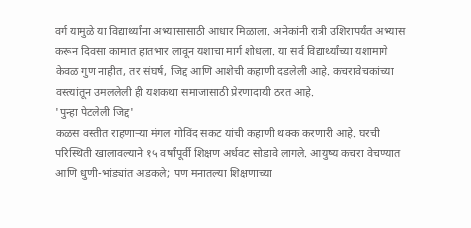वर्ग यामुळे या विद्यार्थ्यांना अभ्यासासाठी आधार मिळाला. अनेकांनी रात्री उशिरापर्यंत अभ्यास करून दिवसा कामात हातभार लावून यशाचा मार्ग शोधला. या सर्व विद्यार्थ्यांच्या यशामागे केवळ गुण नाहीत, तर संघर्ष, जिद्द आणि आशेची कहाणी दडलेली आहे. कचरावेचकांच्या वस्त्यांतून उमललेली ही यशकथा समाजासाठी प्रेरणादायी ठरत आहे.
'पुन्हा पेटलेली जिद्द'
कळस वस्तीत राहणाऱ्या मंगल गोविंद सकट यांची कहाणी थक्क करणारी आहे. घरची परिस्थिती खालावल्याने १५ वर्षांपूर्वी शिक्षण अर्धवट सोडावे लागले. आयुष्य कचरा वेचण्यात आणि धुणी-भांड्यांत अडकले; पण मनातल्या शिक्षणाच्या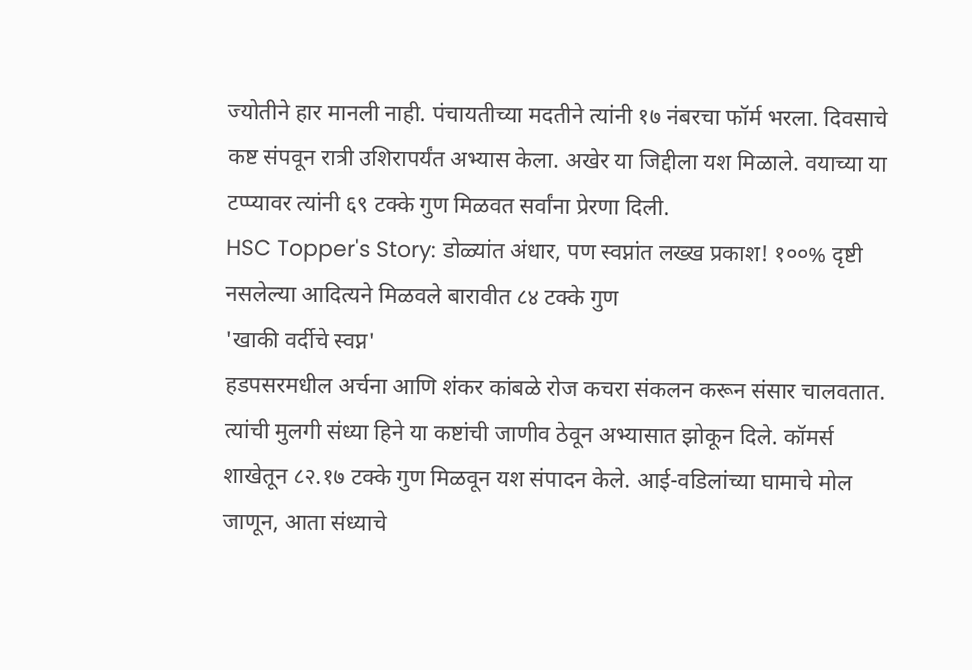ज्योतीने हार मानली नाही. पंचायतीच्या मदतीने त्यांनी १७ नंबरचा फॉर्म भरला. दिवसाचे कष्ट संपवून रात्री उशिरापर्यंत अभ्यास केला. अखेर या जिद्दीला यश मिळाले. वयाच्या या टप्प्यावर त्यांनी ६९ टक्के गुण मिळवत सर्वांना प्रेरणा दिली.
HSC Topper's Story: डोळ्यांत अंधार, पण स्वप्नांत लख्ख प्रकाश! १००% दृष्टी नसलेल्या आदित्यने मिळवले बारावीत ८४ टक्के गुण
'खाकी वर्दीचे स्वप्न'
हडपसरमधील अर्चना आणि शंकर कांबळे रोज कचरा संकलन करून संसार चालवतात. त्यांची मुलगी संध्या हिने या कष्टांची जाणीव ठेवून अभ्यासात झोकून दिले. कॉमर्स शाखेतून ८२.१७ टक्के गुण मिळवून यश संपादन केले. आई-वडिलांच्या घामाचे मोल जाणून, आता संध्याचे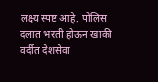लक्ष्य स्पष्ट आहे. पोलिस दलात भरती होऊन खाकी वर्दीत देशसेवा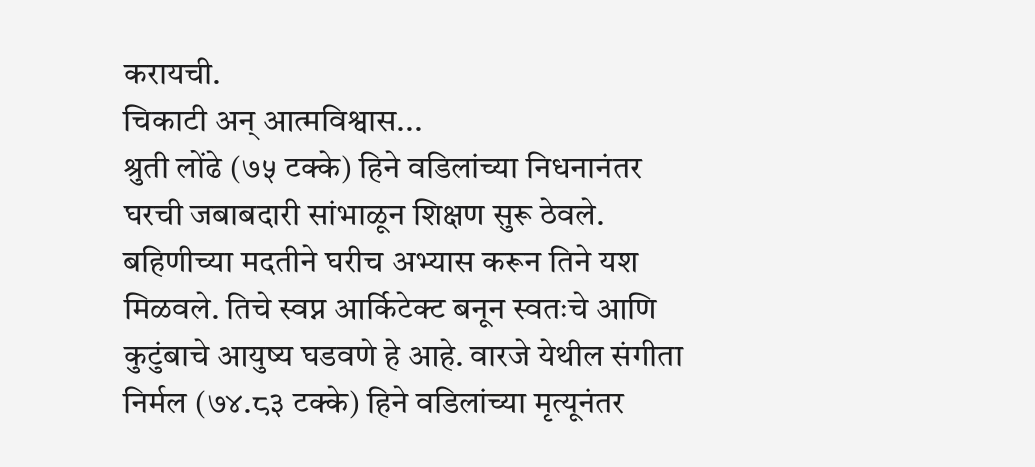करायची.
चिकाटी अन् आत्मविश्वास...
श्रुती लोंढे (७५ टक्के) हिने वडिलांच्या निधनानंतर घरची जबाबदारी सांभाळून शिक्षण सुरू ठेवले. बहिणीच्या मदतीने घरीच अभ्यास करून तिने यश मिळवले. तिचे स्वप्न आर्किटेक्ट बनून स्वतःचे आणि कुटुंबाचे आयुष्य घडवणे हे आहे. वारजे येथील संगीता निर्मल (७४.८३ टक्के) हिने वडिलांच्या मृत्यूनंतर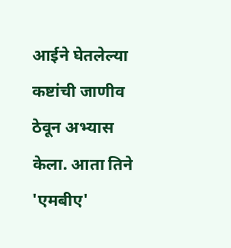आईने घेतलेल्या कष्टांची जाणीव ठेवून अभ्यास केला. आता तिने 'एमबीए'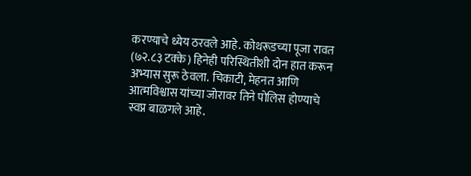करण्याचे ध्येय ठरवले आहे. कोथरूडच्या पूजा रावत (७२.८३ टक्के) हिनेही परिस्थितीशी दोन हात करून अभ्यास सुरू ठेवला. चिकाटी, मेहनत आणि आत्मविश्वास यांच्या जोरावर तिने पोलिस होण्याचे स्वप्न बाळगले आहे.